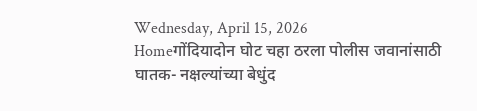Wednesday, April 15, 2026
Homeगोंदियादोन घोट चहा ठरला पोलीस जवानांसाठी घातक- नक्षल्यांच्या बेधुंद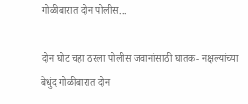गोळीबारात दोन पोलीस...

दोन घोट चहा ठरला पोलीस जवानांसाठी घातक- नक्षल्यांच्या बेधुंद गोळीबारात दोन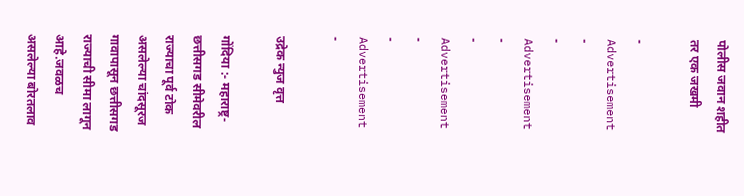पोलीस जवान शहीत तर एक जखमी

- Advertisement -
- Advertisement -
- Advertisement -
- Advertisement -

उद्रेक न्युज वृत्त

गोंदिया :- महाराष्ट्र-छत्तीसगड सीमेवरील राज्याचा पूर्व टोक असलेल्या चांदसूरज गावापासून छत्तीसगड राज्याची सीमा लागून आहे.जवळच असलेल्या बोरतलाव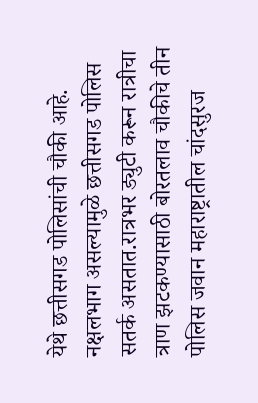येथे छत्तीसगड पोलिसांची चौकी आहे. नक्षलभाग असल्यामुळे छत्तीसगड पोलिस सतर्क असतात.रात्रभर ड्युटी करून रात्रीचा त्राण झटकण्यासाठी बोरतलाव चौकीचे तीन पोलिस जवान महाराष्ट्रातील चांदसुरज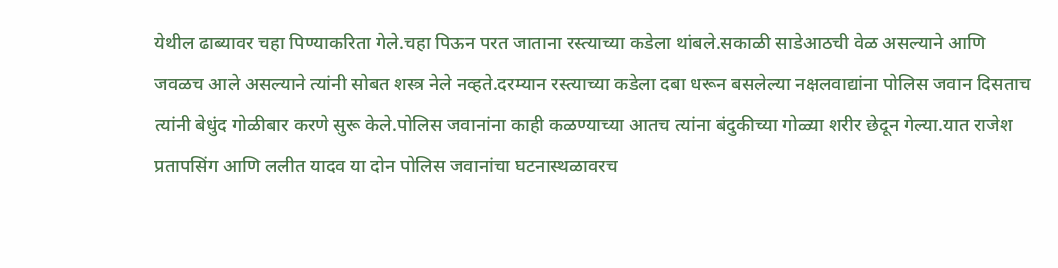येथील ढाब्यावर चहा पिण्याकरिता गेले.चहा पिऊन परत जाताना रस्त्याच्या कडेला थांबले.सकाळी साडेआठची वेळ असल्याने आणि जवळच आले असल्याने त्यांनी सोबत शस्त्र नेले नव्हते.दरम्यान रस्त्याच्या कडेला दबा धरून बसलेल्या नक्षलवाद्यांना पोलिस जवान दिसताच त्यांनी बेधुंद गोळीबार करणे सुरू केले.पोलिस जवानांना काही कळण्याच्या आतच त्यांना बंदुकीच्या गोळ्या शरीर छेदून गेल्या.यात राजेश प्रतापसिंग आणि ललीत यादव या दोन पोलिस जवानांचा घटनास्थळावरच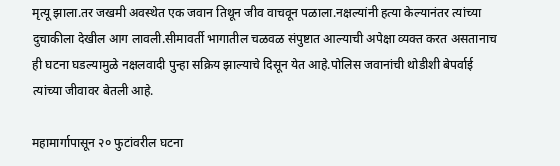मृत्यू झाला.तर जखमी अवस्थेत एक जवान तिथून जीव वाचवून पळाला.नक्षल्यांनी हत्या केल्यानंतर त्यांच्या दुचाकीला देखील आग लावली.सीमावर्ती भागातील चळवळ संपुष्टात आल्याची अपेक्षा व्यक्त करत असतानाच ही घटना घडल्यामुळे नक्षलवादी पुन्हा सक्रिय झाल्याचे दिसून येत आहे.पोलिस जवानांची थोडीशी बेपर्वाई त्यांच्या जीवावर बेतली आहे.

महामार्गापासून २० फुटांवरील घटना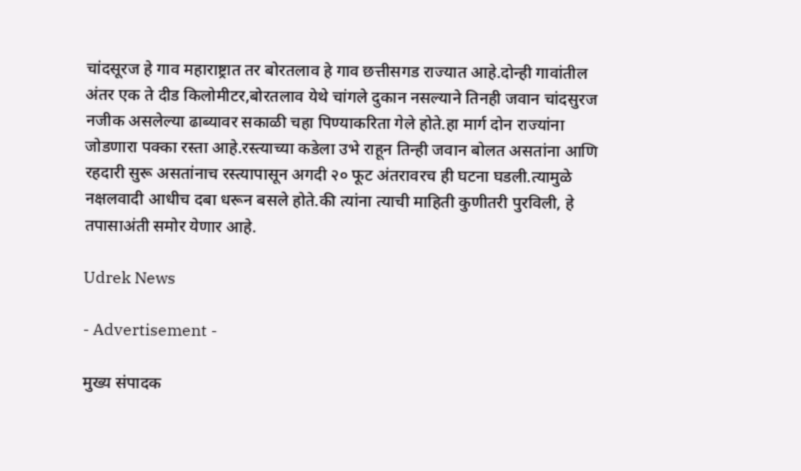चांदसूरज हे गाव महाराष्ट्रात तर बोरतलाव हे गाव छत्तीसगड राज्यात आहे.दोन्ही गावांतील अंतर एक ते दीड किलोमीटर,बोरतलाव येथे चांगले दुकान नसल्याने तिनही जवान चांदसुरज नजीक असलेल्या ढाब्यावर सकाळी चहा पिण्याकरिता गेले होते.हा मार्ग दोन राज्यांना जोडणारा पक्का रस्ता आहे.रस्त्याच्या कडेला उभे राहून तिन्ही जवान बोलत असतांना आणि रहदारी सुरू असतांनाच रस्त्यापासून अगदी २० फूट अंतरावरच ही घटना घडली.त्यामुळे नक्षलवादी आधीच दबा धरून बसले होते.की त्यांना त्याची माहिती कुणीतरी पुरविली, हे तपासाअंती समोर येणार आहे.

Udrek News

- Advertisement -

मुख्य संपादक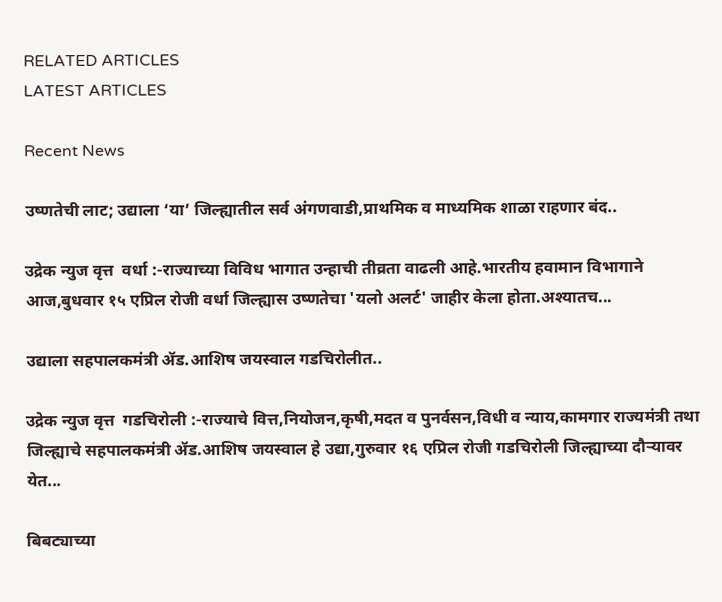RELATED ARTICLES
LATEST ARTICLES

Recent News

उष्णतेची लाट; उद्याला ‘या’ जिल्ह्यातील सर्व अंगणवाडी,प्राथमिक व माध्यमिक शाळा राहणार बंद..

उद्रेक न्युज वृत्त  वर्धा :-राज्याच्या विविध भागात उन्हाची तीव्रता वाढली आहे.भारतीय हवामान विभागाने आज,बुधवार १५ एप्रिल रोजी वर्धा जिल्ह्यास उष्णतेचा 'यलो अलर्ट' जाहीर केला होता.अश्यातच...

उद्याला सहपालकमंत्री ॲड.आशिष जयस्वाल गडचिरोलीत..

उद्रेक न्युज वृत्त  गडचिरोली :-राज्याचे वित्त,नियोजन,कृषी,मदत व पुनर्वसन,विधी व न्याय,कामगार राज्यमंत्री तथा जिल्ह्याचे सहपालकमंत्री ॲड.आशिष जयस्वाल हे उद्या,गुरुवार १६ एप्रिल रोजी गडचिरोली जिल्ह्याच्या दौऱ्यावर येत...

बिबट्याच्या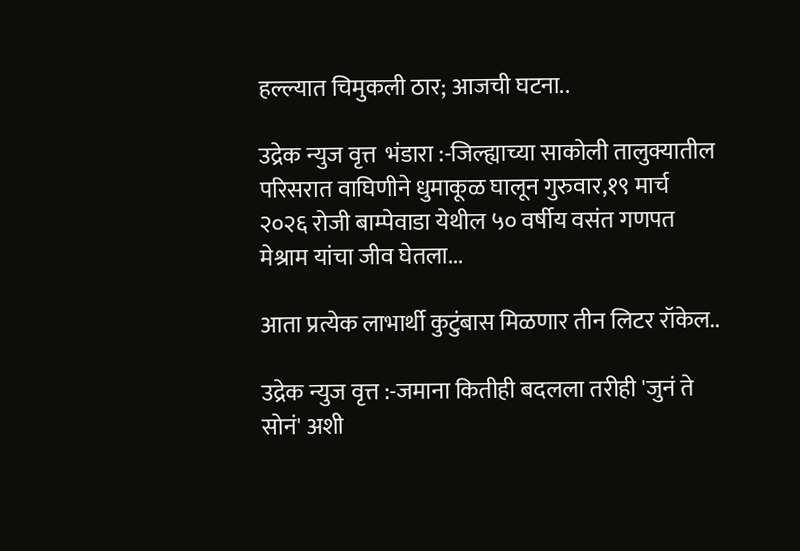हल्ल्यात चिमुकली ठार; आजची घटना..

उद्रेक न्युज वृत्त  भंडारा :-जिल्ह्याच्या साकोली तालुक्यातील परिसरात वाघिणीने धुमाकूळ घालून गुरुवार,१९ मार्च २०२६ रोजी बाम्पेवाडा येथील ५० वर्षीय वसंत गणपत मेश्राम यांचा जीव घेतला...

आता प्रत्येक लाभार्थी कुटुंबास मिळणार तीन लिटर रॉकेल..

उद्रेक न्युज वृत्त :-जमाना कितीही बदलला तरीही 'जुनं ते सोनं' अशी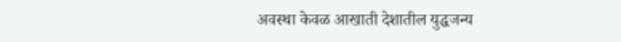अवस्था केवळ आखाती देशातील युद्धजन्य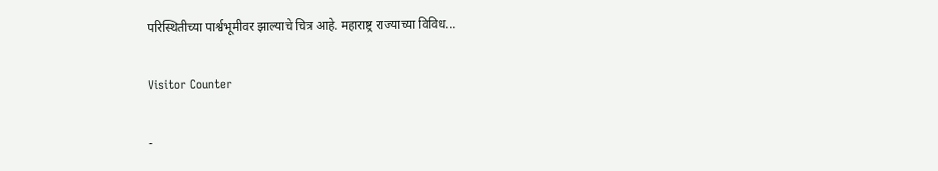परिस्थितीच्या पार्श्वभूमीवर झाल्याचे चित्र आहे. महाराष्ट्र राज्याच्या विविध...

Visitor Counter

-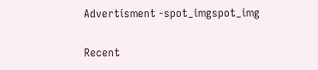Advertisment -spot_imgspot_img

Recent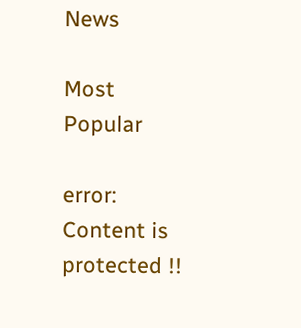News

Most Popular

error: Content is protected !!